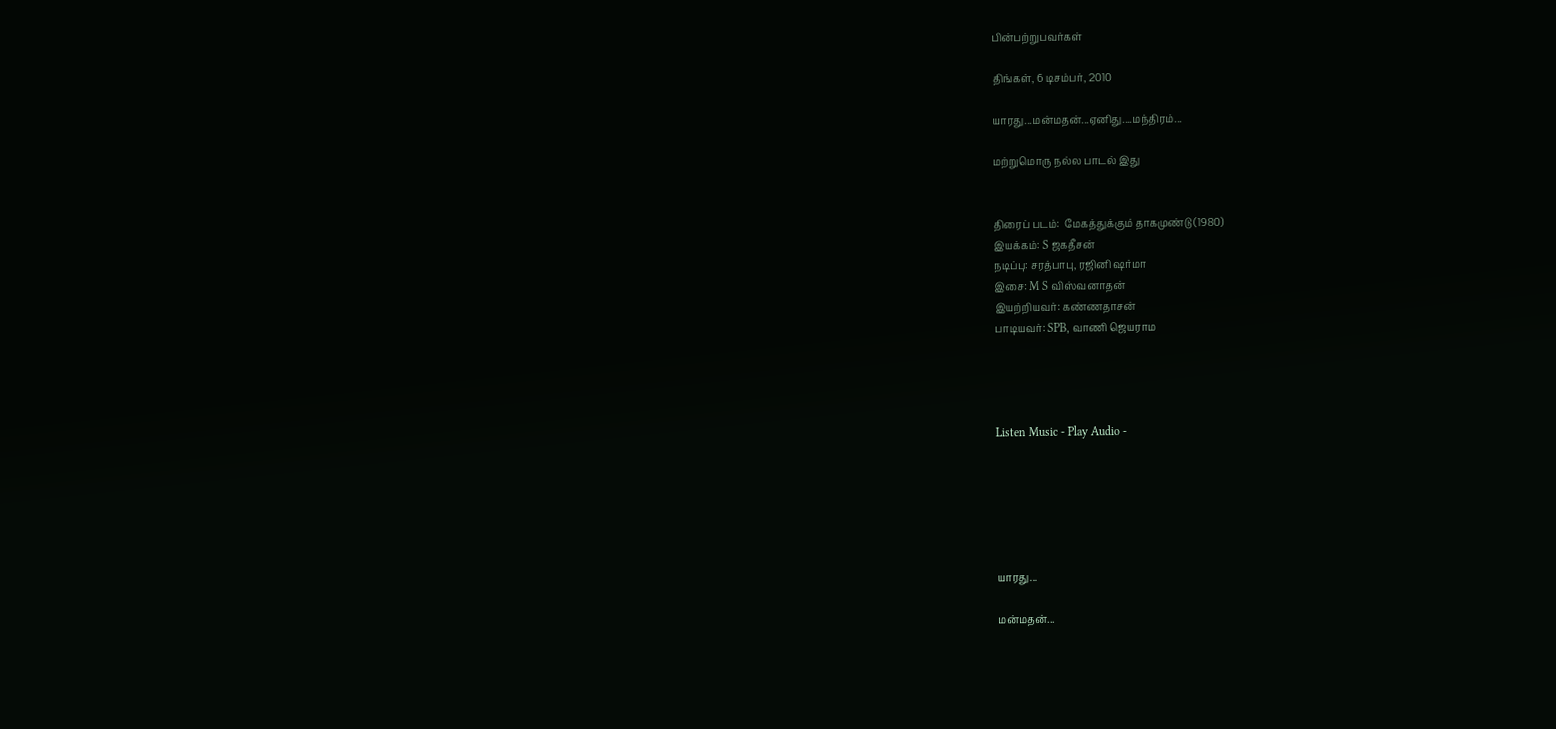பின்பற்றுபவர்கள்

திங்கள், 6 டிசம்பர், 2010

யாரது...மன்மதன்...ஏனிது....மந்திரம்...

மற்றுமொரு நல்ல பாடல் இது


திரைப் படம்:  மேகத்துக்கும் தாகமுண்டு (1980)
இயக்கம்: S ஜகதீசன்
நடிப்பு: சரத்பாபு, ரஜினி ஷர்மா
இசை: M S விஸ்வனாதன்
இயற்றியவர்: கண்ணதாசன்
பாடியவர்: SPB, வாணி ஜெயராம




Listen Music - Play Audio -






யாரது...

மன்மதன்...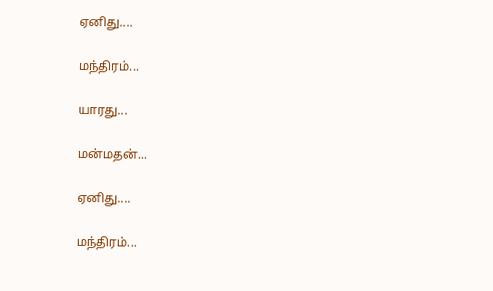ஏனிது....

மந்திரம்...

யாரது...

மன்மதன்...

ஏனிது....

மந்திரம்...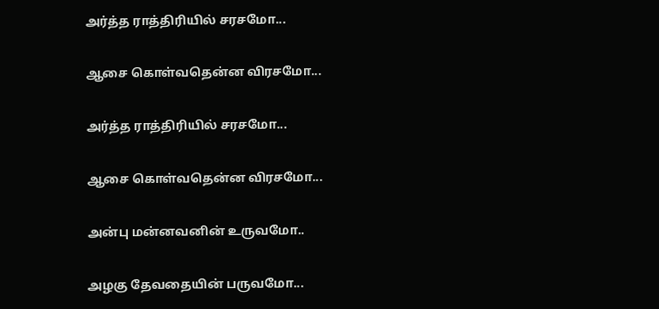அர்த்த ராத்திரியில் சரசமோ...

ஆசை கொள்வதென்ன விரசமோ...

அர்த்த ராத்திரியில் சரசமோ...

ஆசை கொள்வதென்ன விரசமோ...

அன்பு மன்னவனின் உருவமோ..

அழகு தேவதையின் பருவமோ...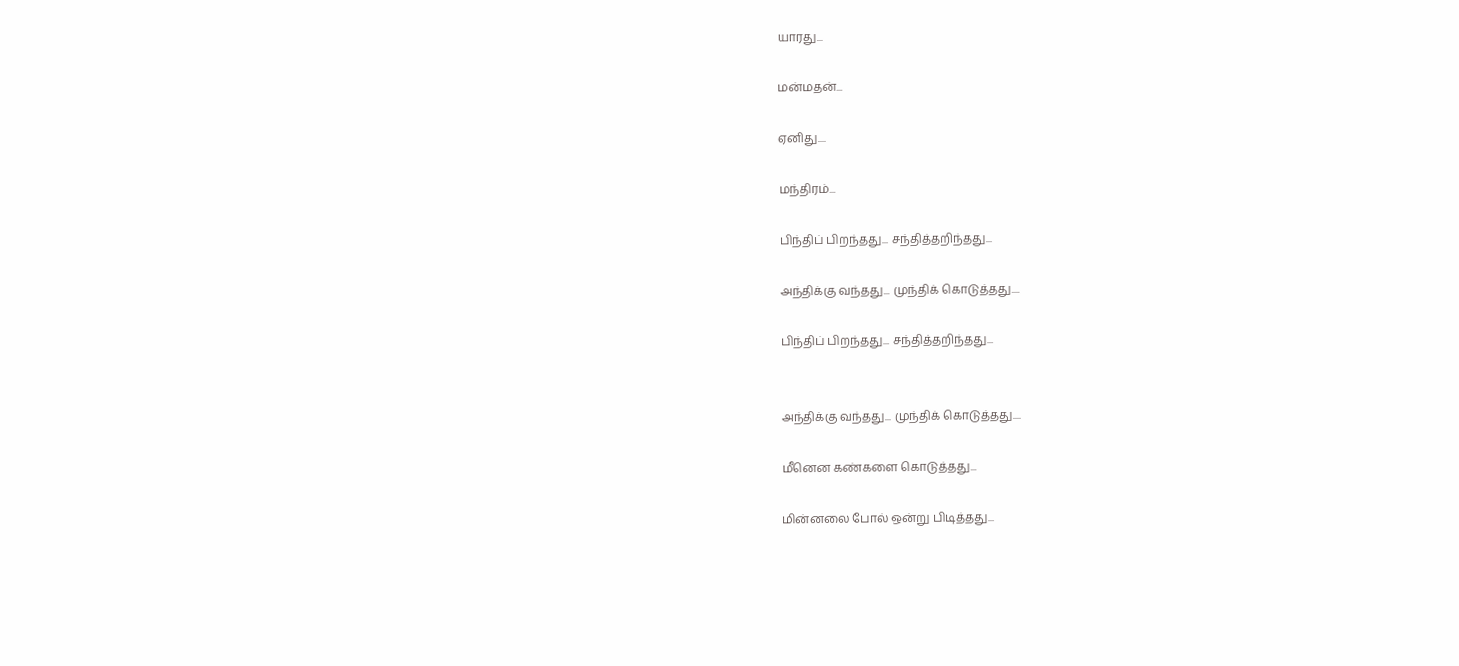யாரது...

மன்மதன்...

ஏனிது....

மந்திரம்...

பிந்திப் பிறந்தது... சந்தித்தறிந்தது...

அந்திக்கு வந்தது... முந்திக் கொடுத்தது....

பிந்திப் பிறந்தது... சந்தித்தறிந்தது...


அந்திக்கு வந்தது... முந்திக் கொடுத்தது....

மீனென கண்களை கொடுத்தது...

மின்னலை போல் ஒன்று பிடித்தது...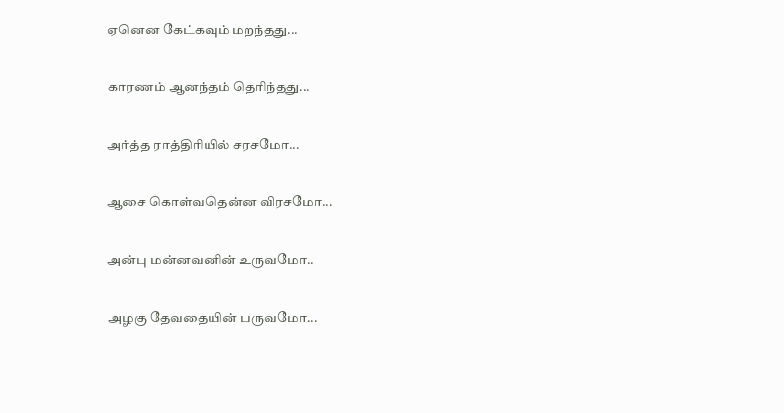ஏனென கேட்கவும் மறந்தது...

காரணம் ஆனந்தம் தெரிந்தது...

அர்த்த ராத்திரியில் சரசமோ...

ஆசை கொள்வதென்ன விரசமோ...

அன்பு மன்னவனின் உருவமோ..

அழகு தேவதையின் பருவமோ...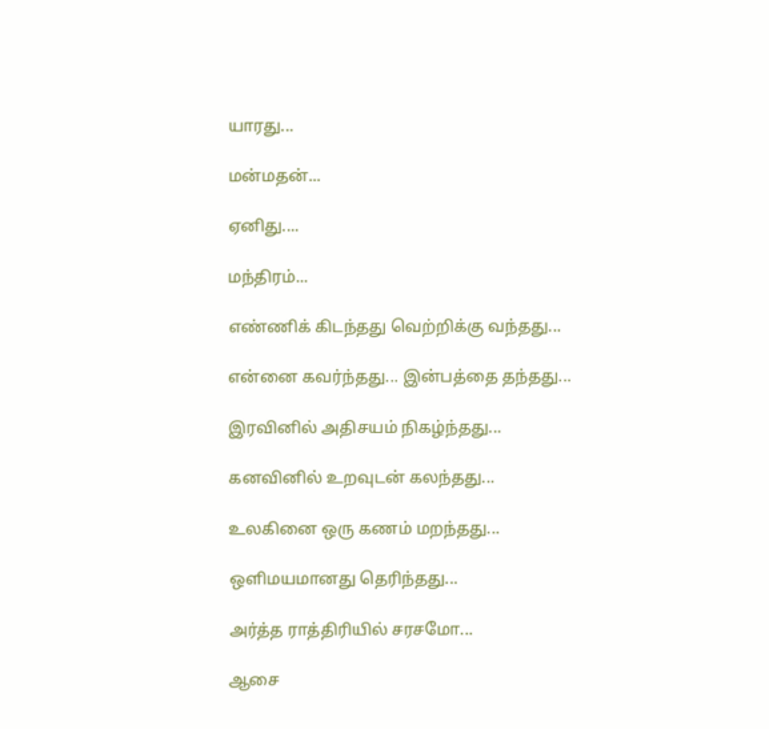யாரது...

மன்மதன்...

ஏனிது....

மந்திரம்...

எண்ணிக் கிடந்தது வெற்றிக்கு வந்தது...

என்னை கவர்ந்தது... இன்பத்தை தந்தது...

இரவினில் அதிசயம் நிகழ்ந்தது...

கனவினில் உறவுடன் கலந்தது...

உலகினை ஒரு கணம் மறந்தது...

ஒளிமயமானது தெரிந்தது...

அர்த்த ராத்திரியில் சரசமோ...

ஆசை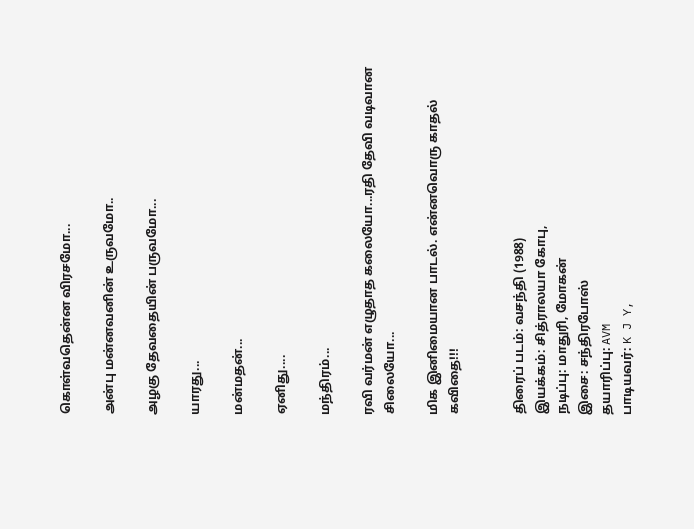கொள்வதென்ன விரசமோ...

அன்பு மன்னவனின் உருவமோ..

அழகு தேவதையின் பருவமோ...

யாரது...

மன்மதன்...

ஏனிது....

மந்திரம்...

ரவி வர்மன் எழுதாத கலையோ...ரதி தேவி வடிவான சிலையோ...

மிக இனிமையான பாடல். என்னவொரு காதல் கவிதை!!!


திரைப் படம்: வசந்தி (1988)
இயக்கம்: சித்ராலயா கோபு,
நடிப்பு: மாதுரி, மோகன்
இசை: சந்திரபோஸ்
தயாரிப்பு: AVM
பாடியவர்: K J Y,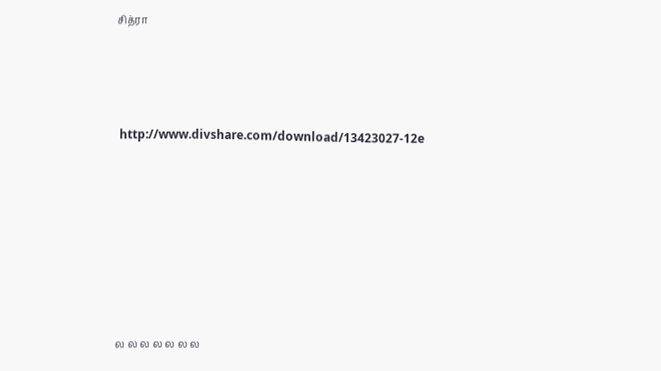சித்ரா




 http://www.divshare.com/download/13423027-12e








ல ல ல ல ல ல ல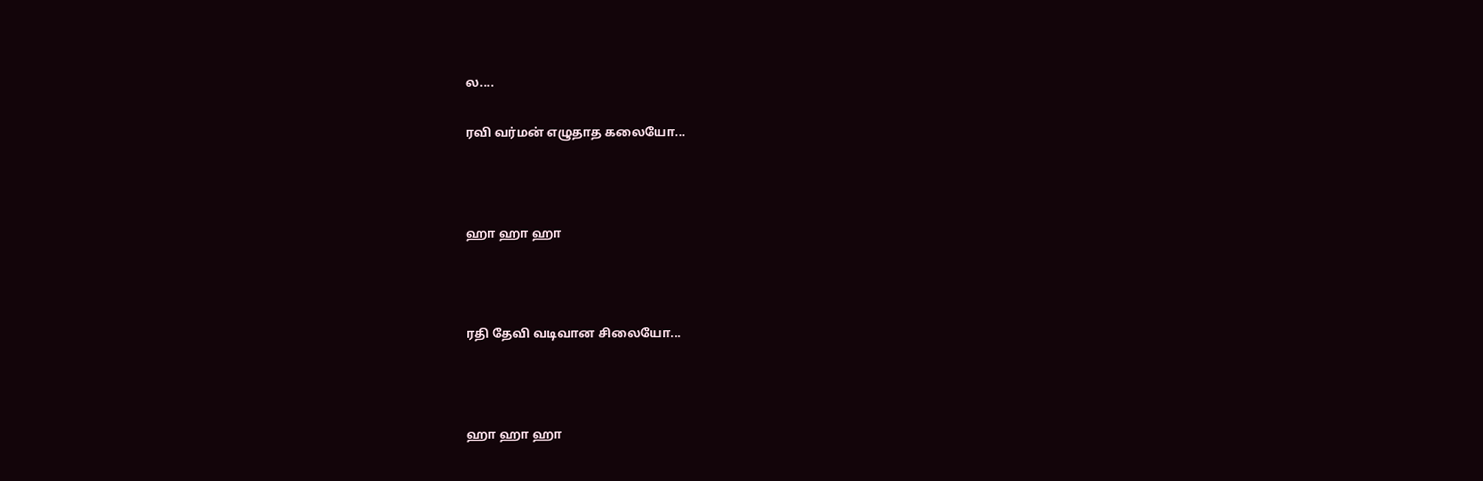ல....

ரவி வர்மன் எழுதாத கலையோ...



ஹா ஹா ஹா



ரதி தேவி வடிவான சிலையோ...



ஹா ஹா ஹா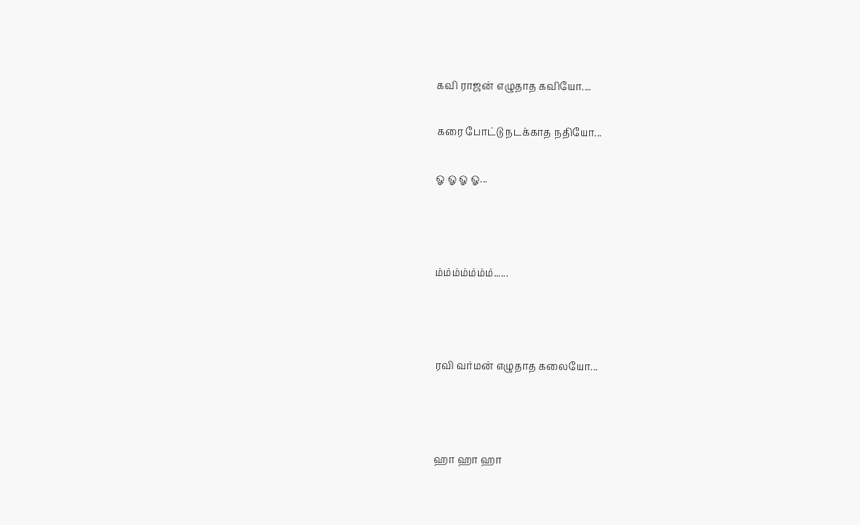கவி ராஜன் எழுதாத கவியோ....

கரை போட்டு நடக்காத நதியோ...

ஓ ஓ ஓ ஓ...



ம்ம்ம்ம்ம்ம்ம்......



ரவி வர்மன் எழுதாத கலையோ...



ஹா ஹா ஹா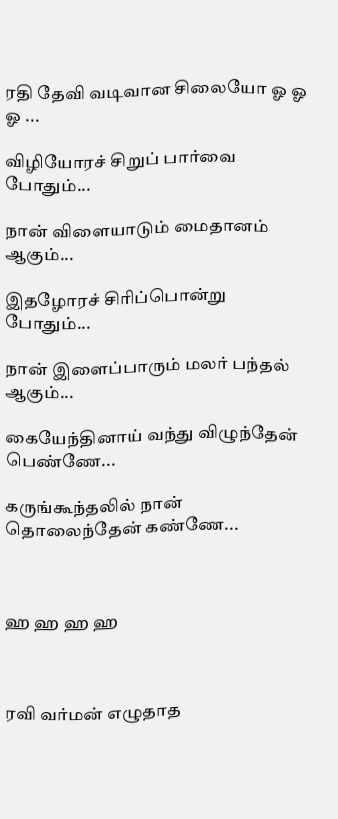ரதி தேவி வடிவான சிலையோ ஓ ஓ ஓ ...

விழியோரச் சிறுப் பார்வை போதும்...

நான் விளையாடும் மைதானம் ஆகும்...

இதழோரச் சிரிப்பொன்று போதும்...

நான் இளைப்பாரும் மலர் பந்தல் ஆகும்...

கையேந்தினாய் வந்து விழுந்தேன் பெண்ணே...

கருங்கூந்தலில் நான் தொலைந்தேன் கண்ணே...



ஹ ஹ ஹ ஹ



ரவி வர்மன் எழுதாத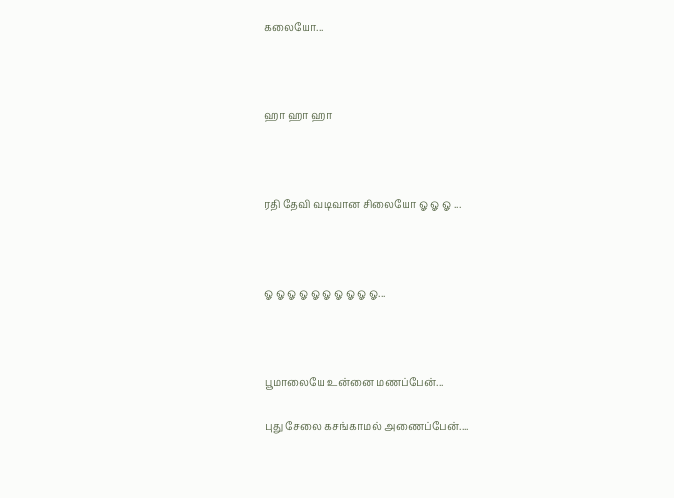கலையோ...



ஹா ஹா ஹா



ரதி தேவி வடிவான சிலையோ ஓ ஓ ஓ ...



ஓ ஓ ஓ ஓ ஓ ஓ ஓ ஓ ஓ ஓ...



பூமாலையே உன்னை மணப்பேன்...

புது சேலை கசங்காமல் அணைப்பேன்....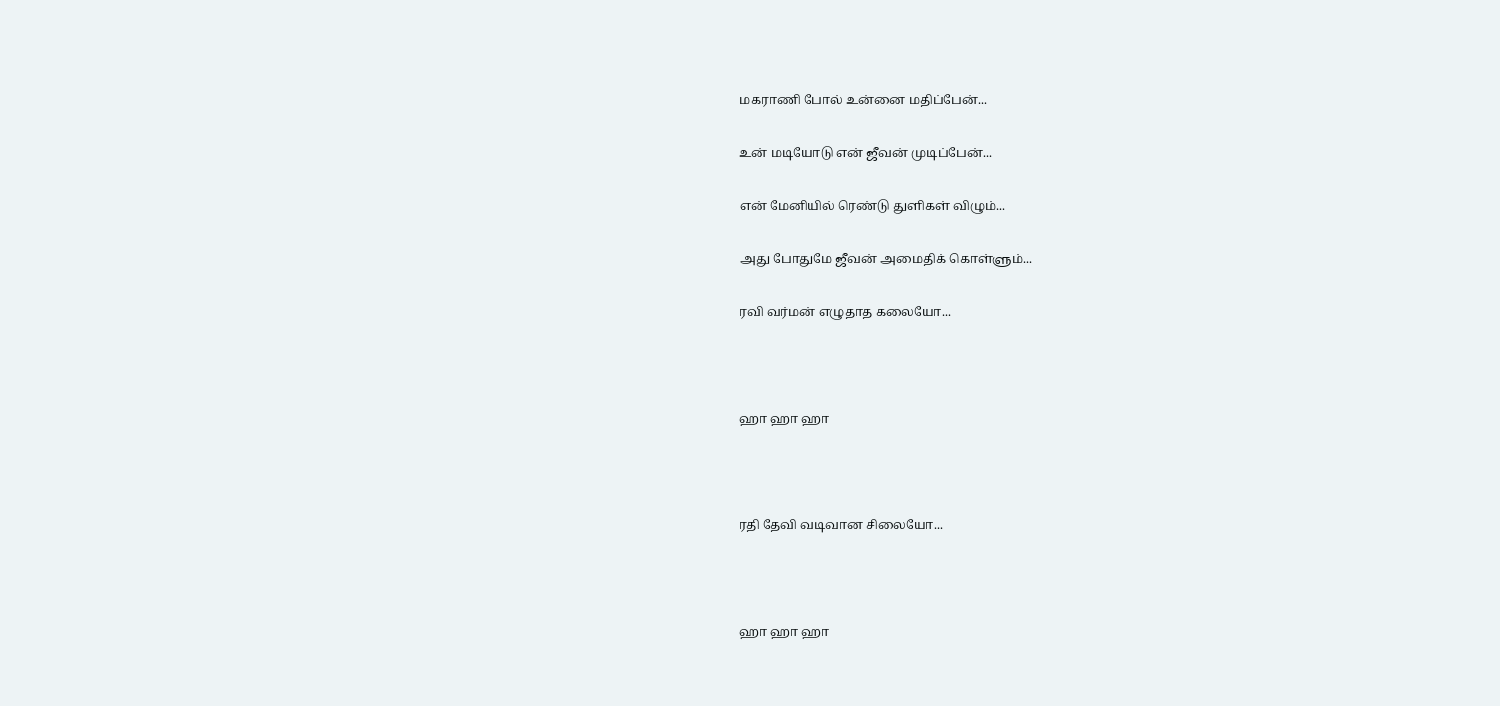மகராணி போல் உன்னை மதிப்பேன்...

உன் மடியோடு என் ஜீவன் முடிப்பேன்...

என் மேனியில் ரெண்டு துளிகள் விழும்...

அது போதுமே ஜீவன் அமைதிக் கொள்ளும்...

ரவி வர்மன் எழுதாத கலையோ...



ஹா ஹா ஹா



ரதி தேவி வடிவான சிலையோ...



ஹா ஹா ஹா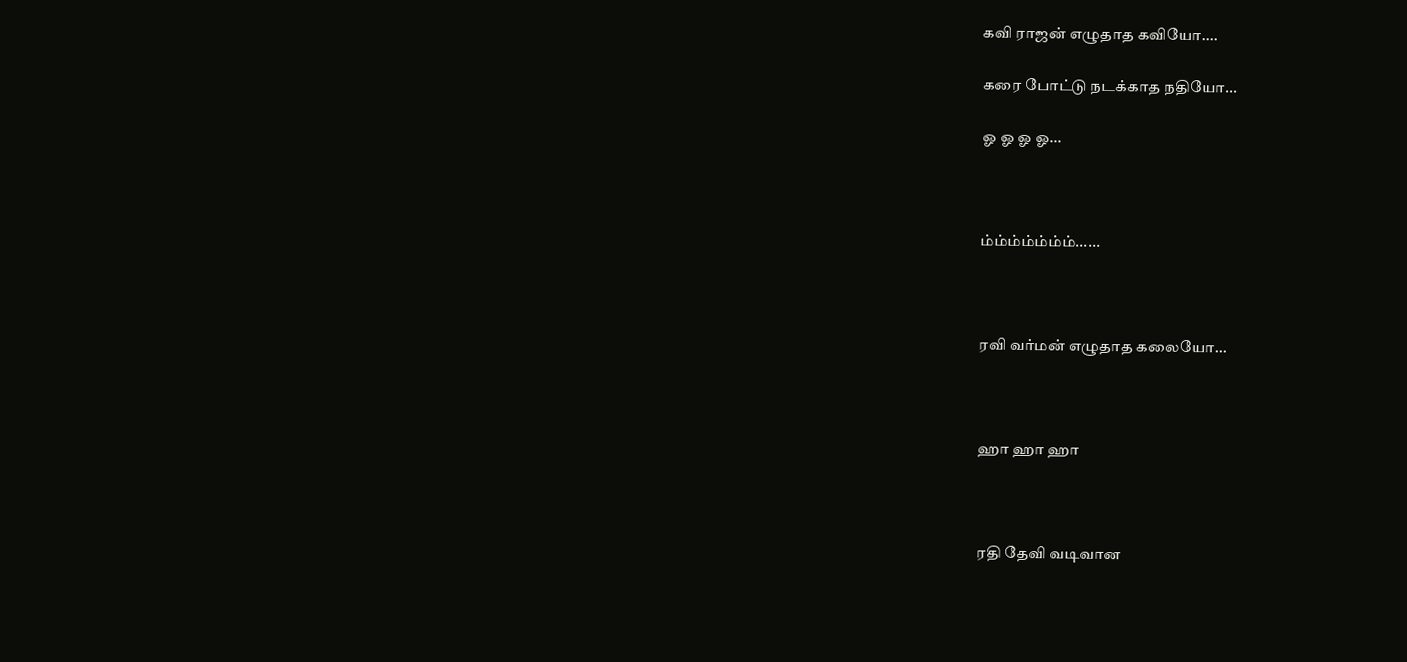கவி ராஜன் எழுதாத கவியோ....

கரை போட்டு நடக்காத நதியோ...

ஓ ஓ ஓ ஓ...



ம்ம்ம்ம்ம்ம்ம்......



ரவி வர்மன் எழுதாத கலையோ...



ஹா ஹா ஹா



ரதி தேவி வடிவான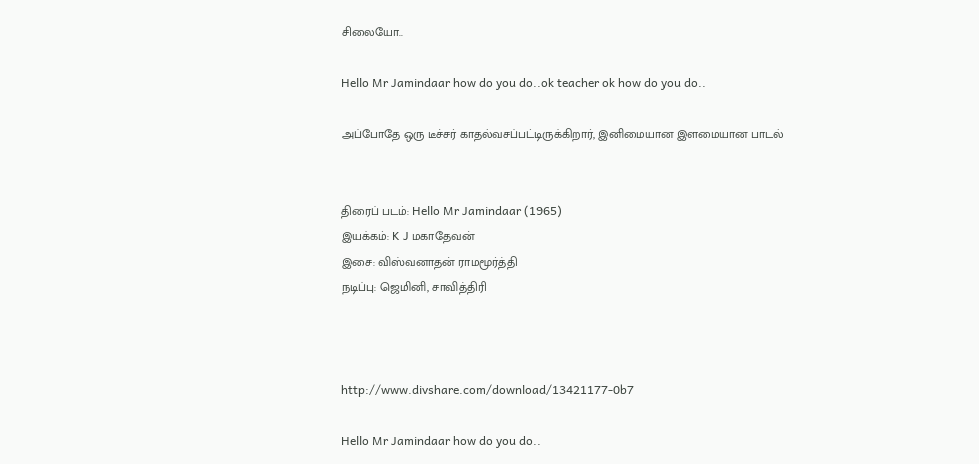சிலையோ..

Hello Mr Jamindaar how do you do..ok teacher ok how do you do..

அப்போதே ஒரு டீச்சர் காதல்வசப்பட்டிருக்கிறார், இனிமையான இளமையான பாடல்


திரைப் படம்: Hello Mr Jamindaar (1965)
இயக்கம்: K J மகாதேவன்
இசை: விஸ்வனாதன் ராமமூர்த்தி
நடிப்பு: ஜெமினி, சாவித்திரி



http://www.divshare.com/download/13421177-0b7

Hello Mr Jamindaar how do you do..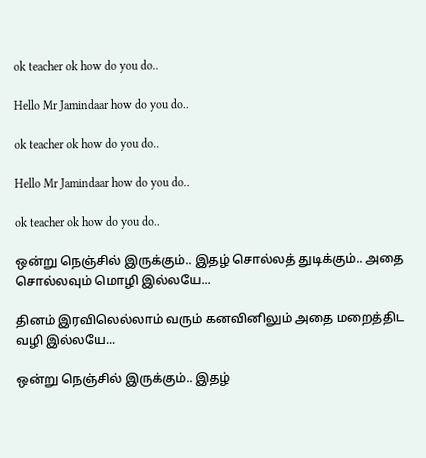ok teacher ok how do you do..

Hello Mr Jamindaar how do you do..

ok teacher ok how do you do..

Hello Mr Jamindaar how do you do..

ok teacher ok how do you do..

ஒன்று நெஞ்சில் இருக்கும்.. இதழ் சொல்லத் துடிக்கும்.. அதை சொல்லவும் மொழி இல்லயே...

தினம் இரவிலெல்லாம் வரும் கனவினிலும் அதை மறைத்திட வழி இல்லயே...

ஒன்று நெஞ்சில் இருக்கும்.. இதழ்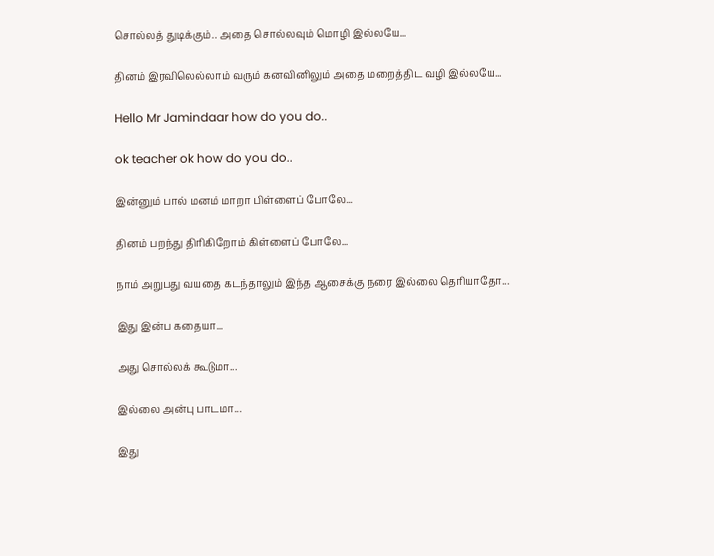சொல்லத் துடிக்கும்.. அதை சொல்லவும் மொழி இல்லயே...

தினம் இரவிலெல்லாம் வரும் கனவினிலும் அதை மறைத்திட வழி இல்லயே...

Hello Mr Jamindaar how do you do..

ok teacher ok how do you do..

இன்னும் பால் மனம் மாறா பிள்ளைப் போலே...

தினம் பறந்து திரிகிறோம் கிள்ளைப் போலே...

நாம் அறுபது வயதை கடந்தாலும் இந்த ஆசைக்கு நரை இல்லை தெரியாதோ...

இது இன்ப கதையா...

அது சொல்லக் கூடுமா...

இல்லை அன்பு பாடமா...

இது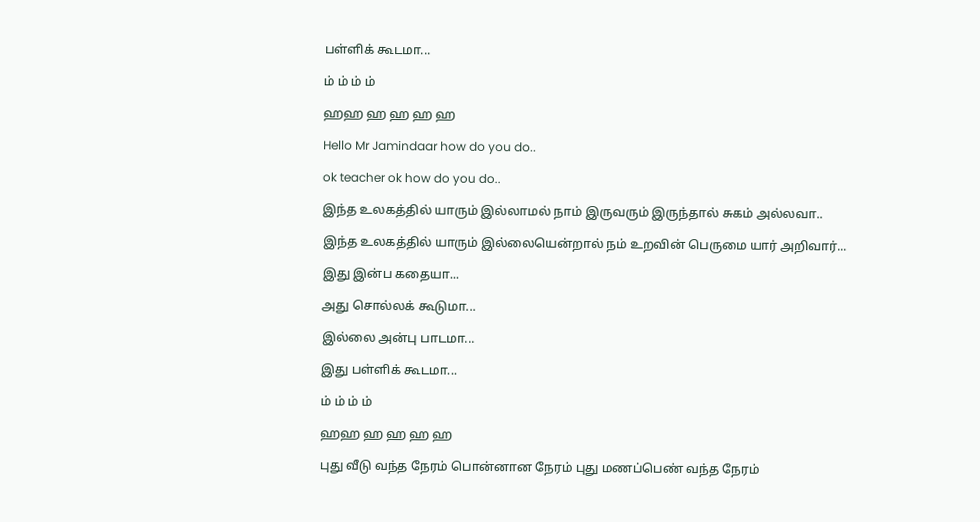பள்ளிக் கூடமா...

ம் ம் ம் ம்

ஹஹ ஹ ஹ ஹ ஹ

Hello Mr Jamindaar how do you do..

ok teacher ok how do you do..

இந்த உலகத்தில் யாரும் இல்லாமல் நாம் இருவரும் இருந்தால் சுகம் அல்லவா..

இந்த உலகத்தில் யாரும் இல்லையென்றால் நம் உறவின் பெருமை யார் அறிவார்...

இது இன்ப கதையா...

அது சொல்லக் கூடுமா...

இல்லை அன்பு பாடமா...

இது பள்ளிக் கூடமா...

ம் ம் ம் ம்

ஹஹ ஹ ஹ ஹ ஹ

புது வீடு வந்த நேரம் பொன்னான நேரம் புது மணப்பெண் வந்த நேரம்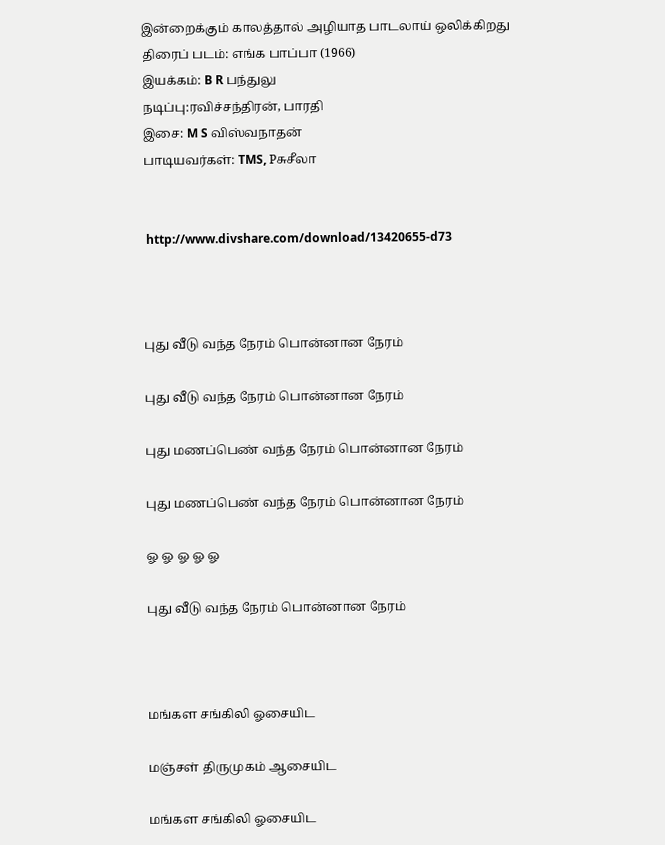இன்றைக்கும் காலத்தால் அழியாத பாடலாய் ஒலிக்கிறது
திரைப் படம்: எங்க பாப்பா (1966)
இயக்கம்: B R பந்துலு
நடிப்பு:ரவிச்சந்திரன், பாரதி
இசை: M S விஸ்வநாதன்
பாடியவர்கள்: TMS, Pசுசீலா


 http://www.divshare.com/download/13420655-d73



புது வீடு வந்த நேரம் பொன்னான நேரம்

புது வீடு வந்த நேரம் பொன்னான நேரம்

புது மணப்பெண் வந்த நேரம் பொன்னான நேரம்

புது மணப்பெண் வந்த நேரம் பொன்னான நேரம்

ஓ ஓ ஓ ஓ ஓ

புது வீடு வந்த நேரம் பொன்னான நேரம்



மங்கள சங்கிலி ஓசையிட

மஞ்சள் திருமுகம் ஆசையிட

மங்கள சங்கிலி ஓசையிட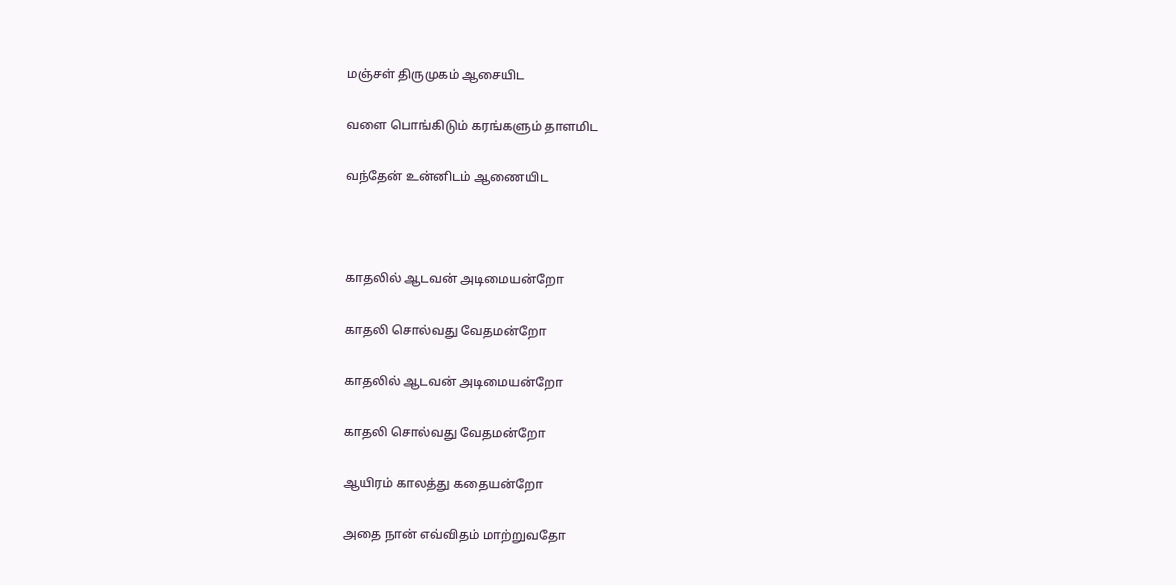மஞ்சள் திருமுகம் ஆசையிட

வளை பொங்கிடும் கரங்களும் தாளமிட

வந்தேன் உன்னிடம் ஆணையிட



காதலில் ஆடவன் அடிமையன்றோ

காதலி சொல்வது வேதமன்றோ

காதலில் ஆடவன் அடிமையன்றோ

காதலி சொல்வது வேதமன்றோ

ஆயிரம் காலத்து கதையன்றோ

அதை நான் எவ்விதம் மாற்றுவதோ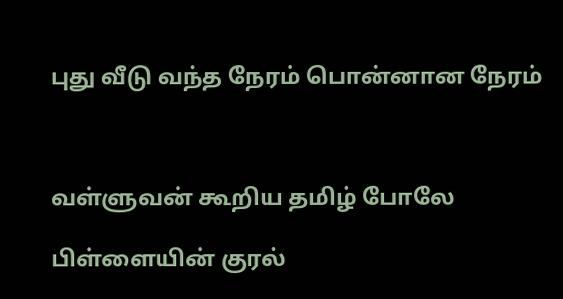புது வீடு வந்த நேரம் பொன்னான நேரம்



வள்ளுவன் கூறிய தமிழ் போலே

பிள்ளையின் குரல்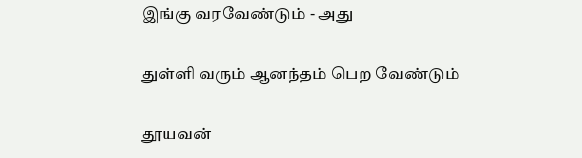இங்கு வரவேண்டும் - அது

துள்ளி வரும் ஆனந்தம் பெற வேண்டும்

தூயவன்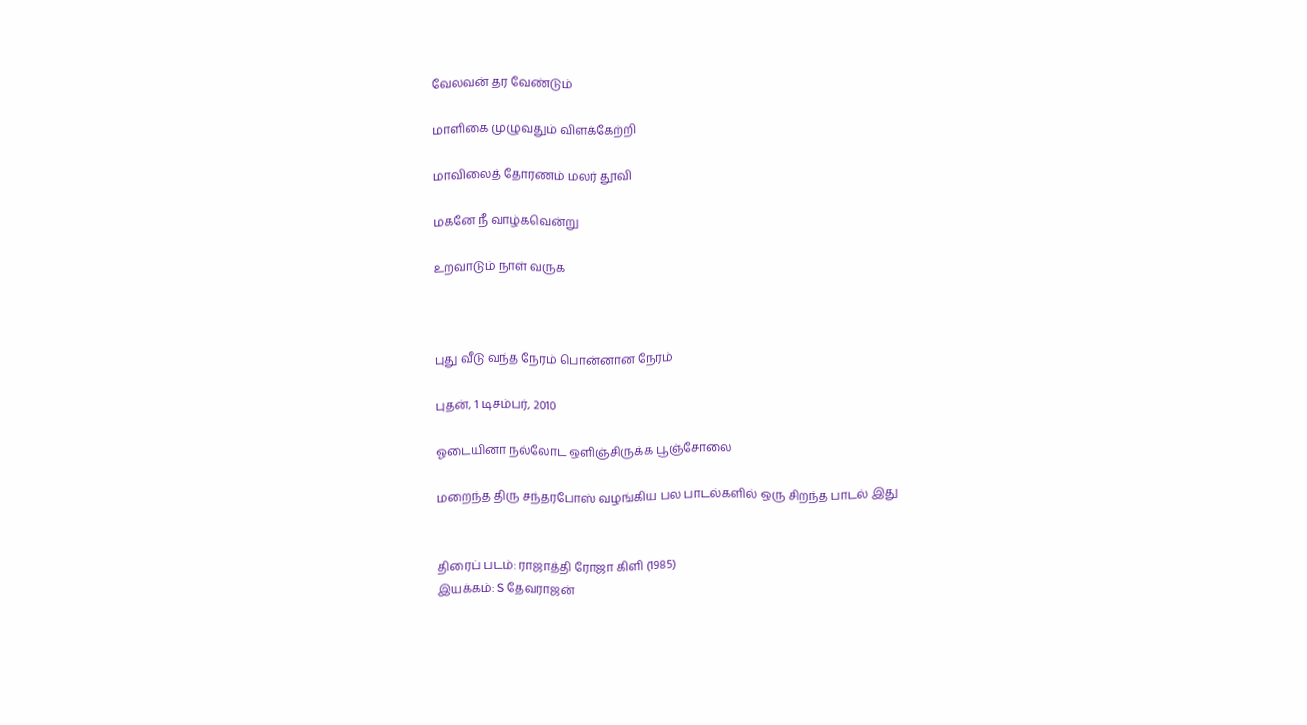வேலவன் தர வேண்டும்

மாளிகை முழுவதும் விளக்கேற்றி

மாவிலைத் தோரணம் மலர் தூவி

மகனே நீ வாழ்கவென்று

உறவாடும் நாள் வருக



புது வீடு வந்த நேரம் பொன்னான நேரம்

புதன், 1 டிசம்பர், 2010

ஓடையினா நல்லோட ஒளிஞ்சிருக்க பூஞ்சோலை

மறைந்த திரு சந்தரபோஸ் வழங்கிய பல பாடல்களில் ஒரு சிறந்த பாடல் இது


திரைப் படம்: ராஜாத்தி ரோஜா கிளி (1985)
இயக்கம்: S தேவராஜன்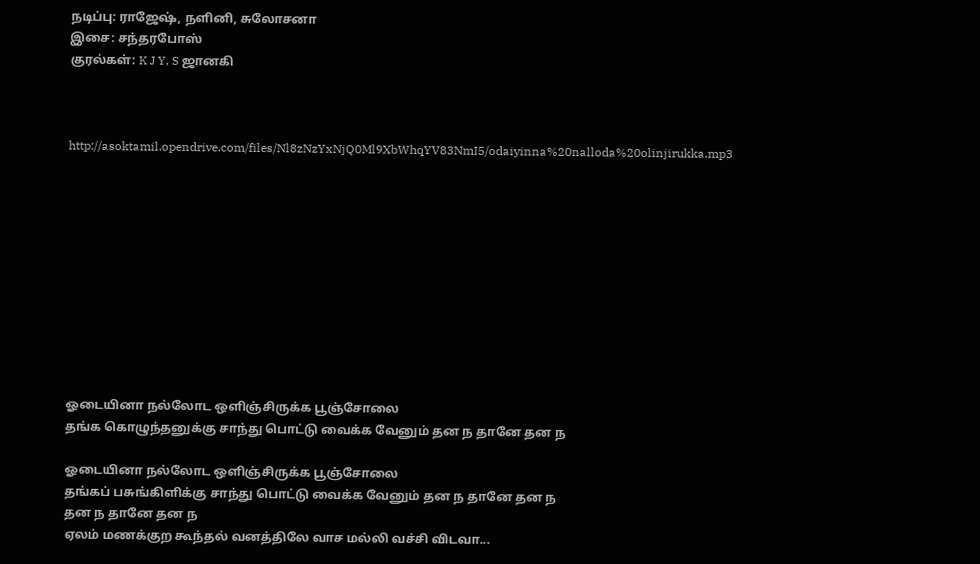நடிப்பு: ராஜேஷ், நளினி, சுலோசனா
இசை: சந்தரபோஸ்
குரல்கள்: K J Y, S ஜானகி



http://asoktamil.opendrive.com/files/Nl8zNzYxNjQ0Ml9XbWhqYV83NmI5/odaiyinna%20nalloda%20olinjirukka.mp3











ஓடையினா நல்லோட ஒளிஞ்சிருக்க பூஞ்சோலை
தங்க கொழுந்தனுக்கு சாந்து பொட்டு வைக்க வேனும் தன ந தானே தன ந

ஓடையினா நல்லோட ஒளிஞ்சிருக்க பூஞ்சோலை
தங்கப் பசுங்கிளிக்கு சாந்து பொட்டு வைக்க வேனும் தன ந தானே தன ந
தன ந தானே தன ந
ஏலம் மணக்குற கூந்தல் வனத்திலே வாச மல்லி வச்சி விடவா...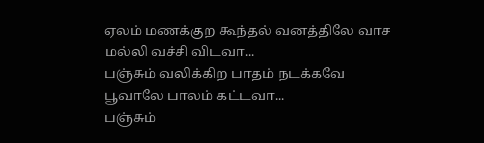ஏலம் மணக்குற கூந்தல் வனத்திலே வாச மல்லி வச்சி விடவா...
பஞ்சும் வலிக்கிற பாதம் நடக்கவே பூவாலே பாலம் கட்டவா...
பஞ்சும்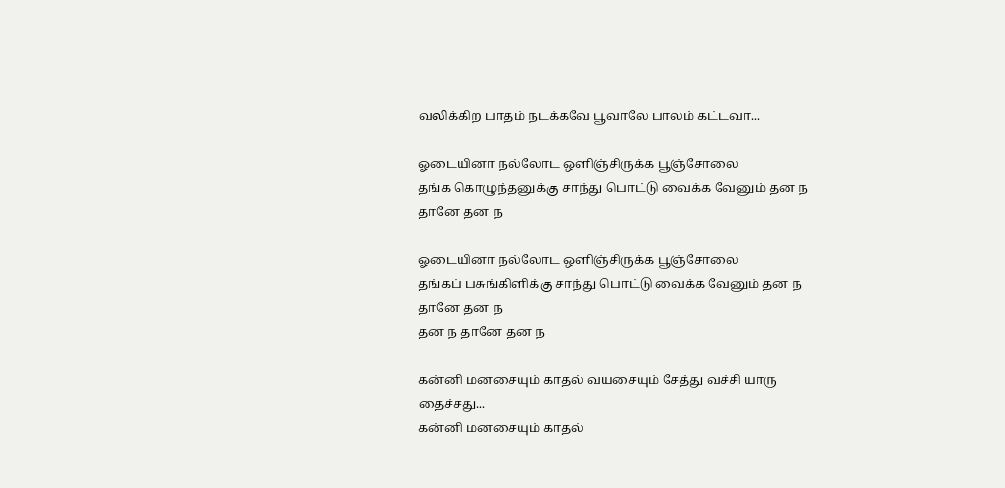வலிக்கிற பாதம் நடக்கவே பூவாலே பாலம் கட்டவா...

ஓடையினா நல்லோட ஒளிஞ்சிருக்க பூஞ்சோலை
தங்க கொழுந்தனுக்கு சாந்து பொட்டு வைக்க வேனும் தன ந தானே தன ந

ஓடையினா நல்லோட ஒளிஞ்சிருக்க பூஞ்சோலை
தங்கப் பசுங்கிளிக்கு சாந்து பொட்டு வைக்க வேனும் தன ந தானே தன ந
தன ந தானே தன ந

கன்னி மனசையும் காதல் வயசையும் சேத்து வச்சி யாரு தைச்சது...
கன்னி மனசையும் காதல்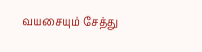வயசையும் சேத்து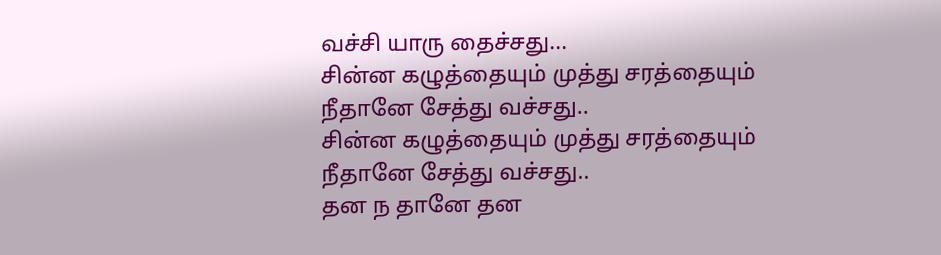வச்சி யாரு தைச்சது...
சின்ன கழுத்தையும் முத்து சரத்தையும் நீதானே சேத்து வச்சது..
சின்ன கழுத்தையும் முத்து சரத்தையும் நீதானே சேத்து வச்சது..
தன ந தானே தன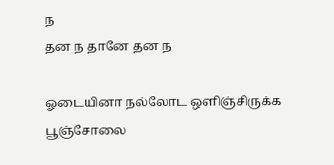ந
தன ந தானே தன ந

ஓடையினா நல்லோட ஒளிஞ்சிருக்க பூஞ்சோலை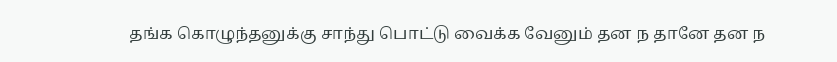தங்க கொழுந்தனுக்கு சாந்து பொட்டு வைக்க வேனும் தன ந தானே தன ந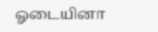ஓடையினா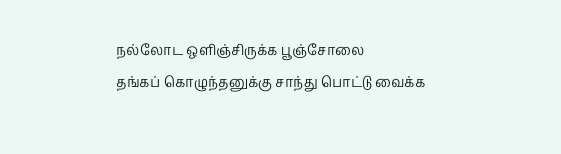நல்லோட ஒளிஞ்சிருக்க பூஞ்சோலை
தங்கப் கொழுந்தனுக்கு சாந்து பொட்டு வைக்க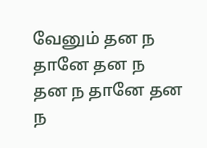வேனும் தன ந தானே தன ந
தன ந தானே தன ந